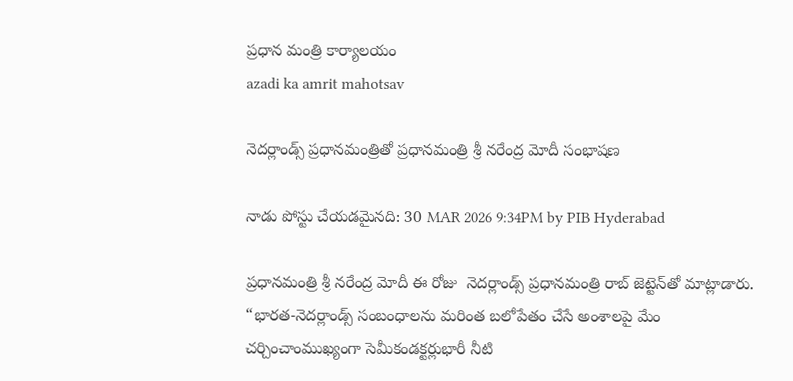ప్రధాన మంత్రి కార్యాలయం
azadi ka amrit mahotsav

నెదర్లాండ్స్ ప్రధానమంత్రితో ప్రధానమంత్రి శ్రీ నరేంద్ర మోదీ సంభాషణ

నాడు పోస్టు చేయడమైనది: 30 MAR 2026 9:34PM by PIB Hyderabad

ప్రధానమంత్రి శ్రీ నరేంద్ర మోదీ ఈ రోజు  నెదర్లాండ్స్ ప్రధానమంత్రి రాబ్ జెట్టెన్‌తో మాట్లాడారు. “భారత-నెదర్లాండ్స్ సంబంధాలను మరింత బలోపేతం చేసే అంశాలపై మేం చర్చించాంముఖ్యంగా సెమీకండక్టర్లుభారీ నీటి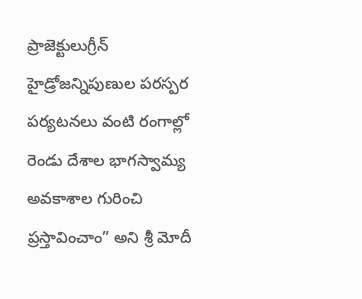ప్రాజెక్టులుగ్రీన్ హైడ్రోజన్నిపుణుల పరస్పర పర్యటనలు వంటి రంగాల్లో రెండు దేశాల భాగస్వామ్య అవకాశాల గురించి ప్రస్తావించాం” అని శ్రీ మోదీ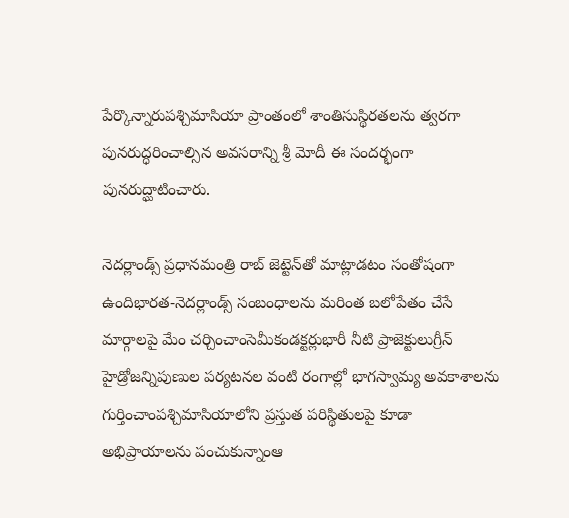పేర్కొన్నారుపశ్చిమాసియా ప్రాంతంలో శాంతిసుస్థిరతలను త్వరగా పునరుద్ధరించాల్సిన అవసరాన్ని శ్రీ మోదీ ఈ సందర్భంగా పునరుద్ఘాటించారు.

నెదర్లాండ్స్ ప్రధానమంత్రి రాబ్ జెట్టెన్‌తో మాట్లాడటం సంతోషంగా ఉందిభారత-నెదర్లాండ్స్ సంబంధాలను మరింత బలోపేతం చేసే మార్గాలపై మేం చర్చించాంసెమీకండక్టర్లుభారీ నీటి ప్రాజెక్టులుగ్రీన్ హైడ్రోజన్నిపుణుల పర్యటనల వంటి రంగాల్లో భాగస్వామ్య అవకాశాలను గుర్తించాంపశ్చిమాసియాలోని ప్రస్తుత పరిస్థితులపై కూడా అభిప్రాయాలను పంచుకున్నాంఆ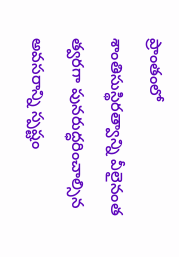ప్రాంతంలో శాంతిసుస్థిరత్వాన్ని వీలైనంత త్వరగా పునరుద్ధరించాల్సిన అవసరాన్ని స్పష్టం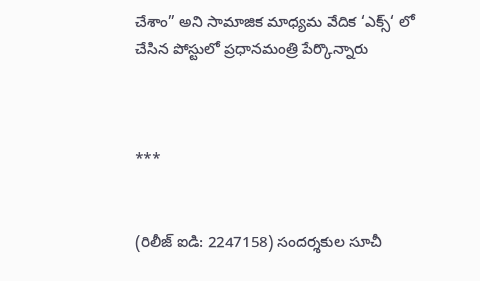చేశాం” అని సామాజిక మాధ్యమ వేదిక ‘ఎక్స్‘ లో చేసిన పోస్టులో ప్రధానమంత్రి పేర్కొన్నారు



***


(రిలీజ్ ఐడి: 2247158) సందర్శకుల సూచీ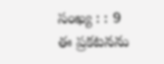సంఖ్య : : 9
ఈ ప్రకటనను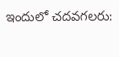ఇందులో చదవగలరు: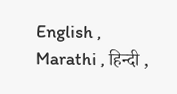English , Marathi , हिन्दी ,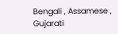Bengali , Assamese , Gujarati